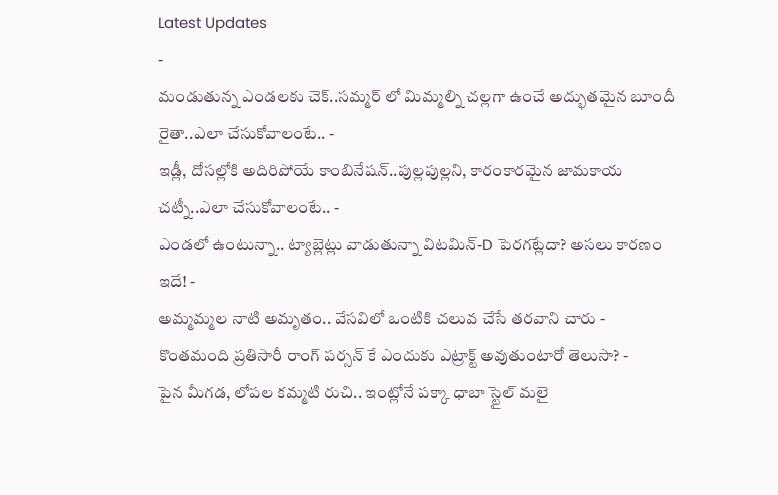Latest Updates
-
మండుతున్న ఎండలకు చెక్..సమ్మర్ లో మిమ్మల్ని చల్లగా ఉంచే అద్భుతమైన బూందీ రైతా..ఎలా చేసుకోవాలంటే.. -
ఇడ్లీ, దోసల్లోకి అదిరిపోయే కాంబినేషన్..పుల్లపుల్లని, కారంకారమైన జామకాయ చట్నీ..ఎలా చేసుకోవాలంటే.. -
ఎండలో ఉంటున్నా.. ట్యాబ్లెట్లు వాడుతున్నా విటమిన్-D పెరగట్లేదా? అసలు కారణం ఇదే! -
అమ్మమ్మల నాటి అమృతం.. వేసవిలో ఒంటికి చలువ చేసే తరవాని చారు -
కొంతమంది ప్రతిసారీ రాంగ్ పర్సన్ కే ఎందుకు ఎట్రాక్ట్ అవుతుంటారో తెలుసా? -
పైన మీగడ, లోపల కమ్మటి రుచి.. ఇంట్లోనే పక్కా ధాబా స్టైల్ మలై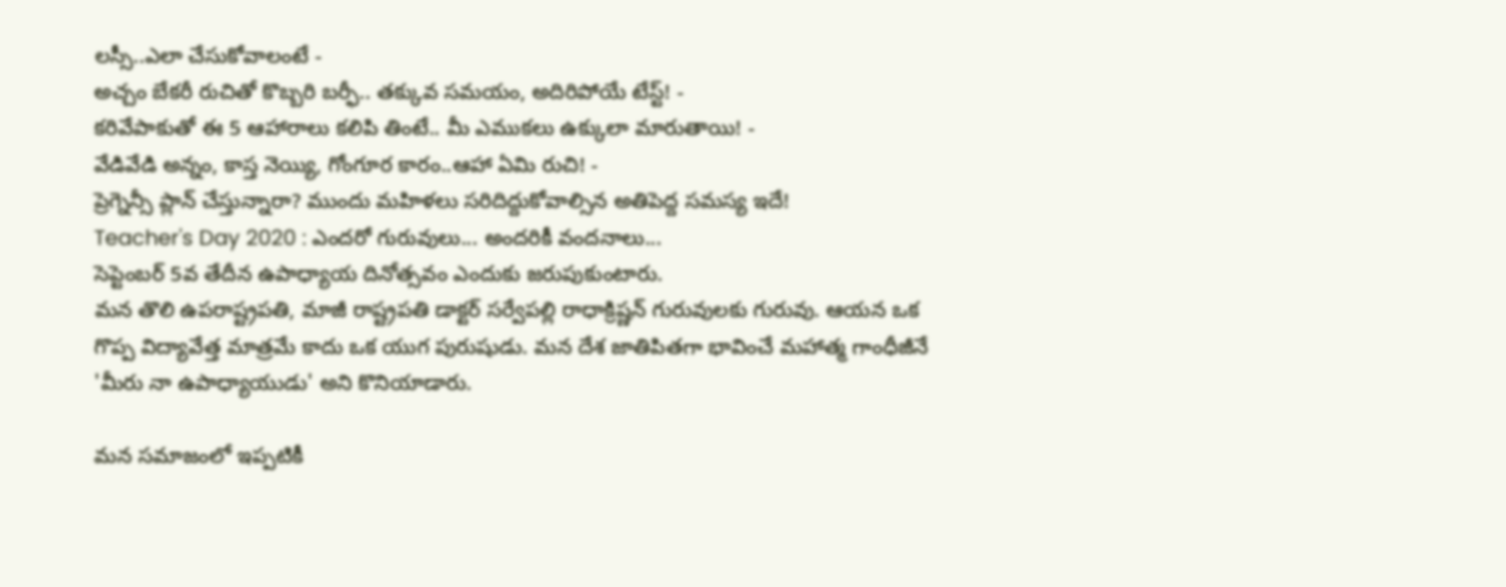లస్సీ..ఎలా చేసుకోవాలంటే -
అచ్చం బేకరీ రుచితో కొబ్బరి బర్ఫీ.. తక్కువ సమయం, అదిరిపోయే టేస్ట్! -
కరివేపాకుతో ఈ 5 ఆహారాలు కలిపి తింటే.. మీ ఎముకలు ఉక్కులా మారుతాయి! -
వేడివేడి అన్నం, కాస్త నెయ్యి, గోంగూర కారం..ఆహా ఏమి రుచి! -
ప్రెగ్నెన్సీ ప్లాన్ చేస్తున్నారా? ముందు మహిళలు సరిదిద్దుకోవాల్సిన అతిపెద్ద సమస్య ఇదే!
Teacher's Day 2020 : ఎందరో గురువులు... అందరికీ వందనాలు...
సెప్టెంబర్ 5వ తేదీన ఉపాధ్యాయ దినోత్సవం ఎందుకు జరుపుకుంటారు.
మన తొలి ఉపరాష్ట్రపతి, మాజీ రాష్ట్రపతి డాక్టర్ సర్వేపల్లి రాధాక్రిష్ణన్ గురువులకు గురువు. ఆయన ఒక గొప్ప విద్యావేత్త మాత్రమే కాదు ఒక యుగ పురుషుడు. మన దేశ జాతిపితగా భావించే మహాత్మ గాంధీజీనే 'మీరు నా ఉపాధ్యాయుడు' అని కొనియాడారు.

మన సమాజంలో ఇప్పటికీ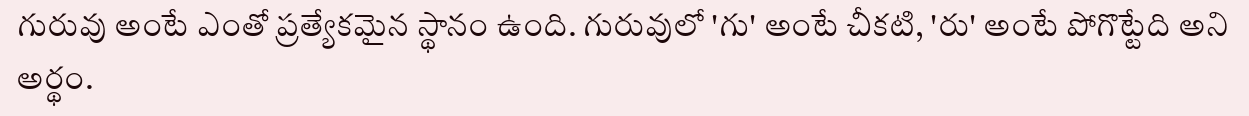గురువు అంటే ఎంతో ప్రత్యేకమైన స్థానం ఉంది. గురువులో 'గు' అంటే చీకటి, 'రు' అంటే పోగొట్టేది అని అర్థం.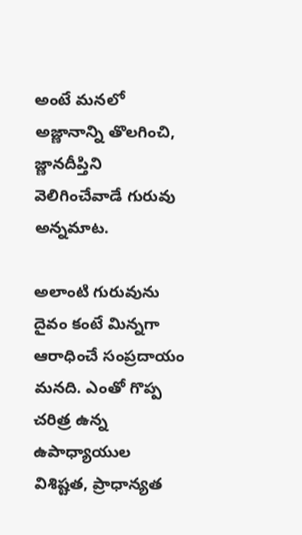అంటే మనలో అజ్ణానాన్ని తొలగించి, జ్ణానదీప్తిని వెలిగించేవాడే గురువు అన్నమాట.

అలాంటి గురువును దైవం కంటే మిన్నగా ఆరాధించే సంప్రదాయం మనది. ఎంతో గొప్ప చరిత్ర ఉన్న ఉపాధ్యాయుల విశిష్టత, ప్రాధాన్యత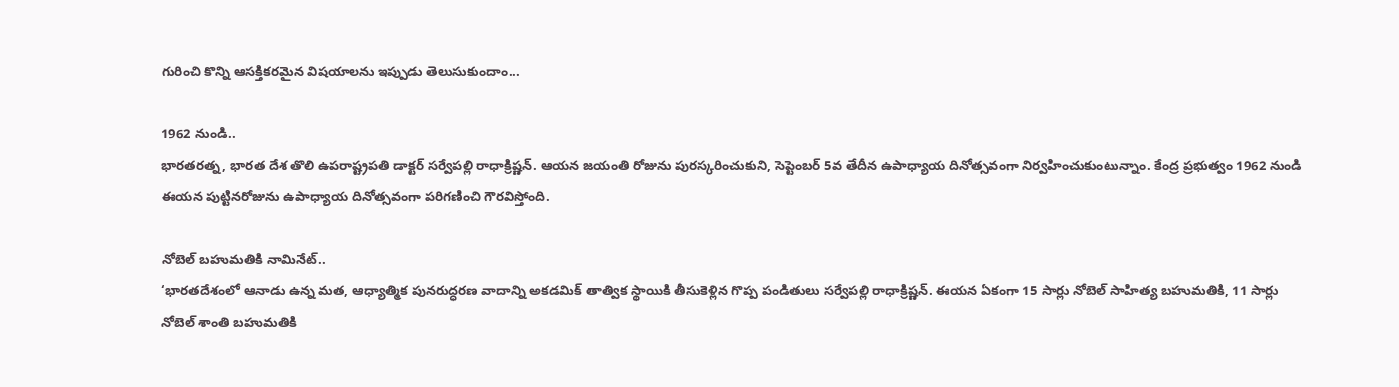గురించి కొన్ని ఆసక్తికరమైన విషయాలను ఇప్పుడు తెలుసుకుందాం...

1962 నుండి..
భారతరత్న, భారత దేశ తొలి ఉపరాష్ట్రపతి డాక్టర్ సర్వేపల్లి రాధాక్రిష్ణన్. ఆయన జయంతి రోజును పురస్కరించుకుని, సెప్టెంబర్ 5వ తేదీన ఉపాధ్యాయ దినోత్సవంగా నిర్వహించుకుంటున్నాం. కేంద్ర ప్రభుత్వం 1962 నుండి ఈయన పుట్టినరోజును ఉపాధ్యాయ దినోత్సవంగా పరిగణించి గౌరవిస్తోంది.

నోబెల్ బహుమతికి నామినేట్..
‘భారతదేశంలో ఆనాడు ఉన్న మత, ఆధ్యాత్మిక పునరుద్ధరణ వాదాన్ని అకడమిక్ తాత్విక స్థాయికి తీసుకెళ్లిన గొప్ప పండితులు సర్వేపల్లి రాధాక్రిష్ణన్. ఈయన ఏకంగా 15 సార్లు నోబెల్ సాహిత్య బహుమతికి, 11 సార్లు నోబెల్ శాంతి బహుమతికి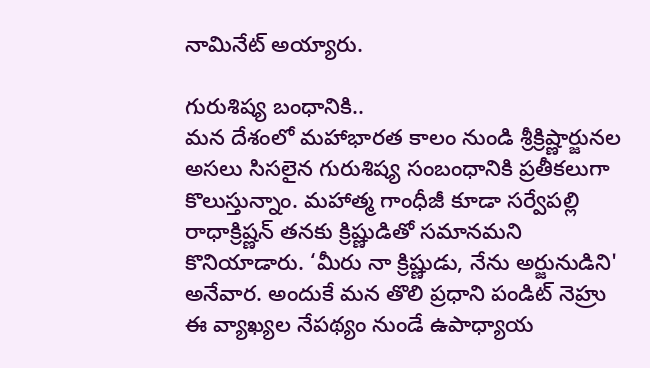నామినేట్ అయ్యారు.

గురుశిష్య బంధానికి..
మన దేశంలో మహాభారత కాలం నుండి శ్రీక్రిష్ణార్జునల అసలు సిసలైన గురుశిష్య సంబంధానికి ప్రతీకలుగా కొలుస్తున్నాం. మహాత్మ గాంధీజీ కూడా సర్వేపల్లి రాధాక్రిష్ణన్ తనకు క్రిష్ణుడితో సమానమని కొనియాడారు. ‘మీరు నా క్రిష్ణుడు, నేను అర్జునుడిని' అనేవార. అందుకే మన తొలి ప్రధాని పండిట్ నెహ్రు ఈ వ్యాఖ్యల నేపథ్యం నుండే ఉపాధ్యాయ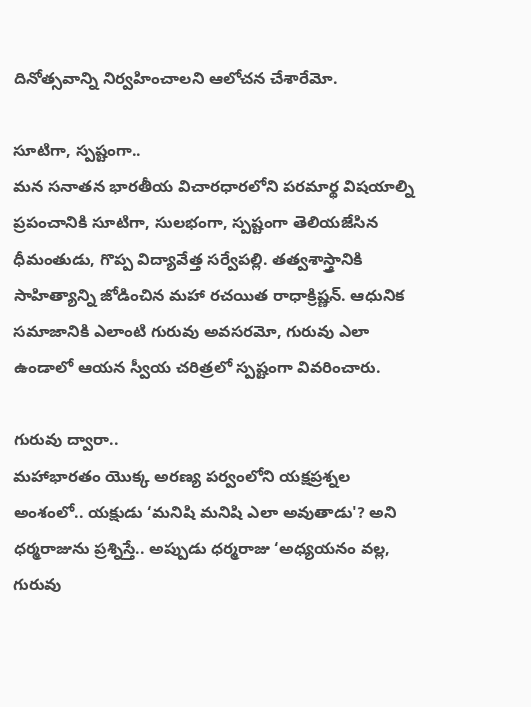దినోత్సవాన్ని నిర్వహించాలని ఆలోచన చేశారేమో.

సూటిగా, స్పష్టంగా..
మన సనాతన భారతీయ విచారధారలోని పరమార్థ విషయాల్ని ప్రపంచానికి సూటిగా, సులభంగా, స్పష్టంగా తెలియజేసిన ధీమంతుడు, గొప్ప విద్యావేత్త సర్వేపల్లి. తత్వశాస్త్రానికి సాహిత్యాన్ని జోడించిన మహా రచయిత రాధాక్రిష్ణన్. ఆధునిక సమాజానికి ఎలాంటి గురువు అవసరమో, గురువు ఎలా ఉండాలో ఆయన స్వీయ చరిత్రలో స్పష్టంగా వివరించారు.

గురువు ద్వారా..
మహాభారతం యొక్క అరణ్య పర్వంలోని యక్షప్రశ్నల అంశంలో.. యక్షుడు ‘మనిషి మనిషి ఎలా అవుతాడు'? అని ధర్మరాజును ప్రశ్నిస్తే.. అప్పుడు ధర్మరాజు ‘అధ్యయనం వల్ల, గురువు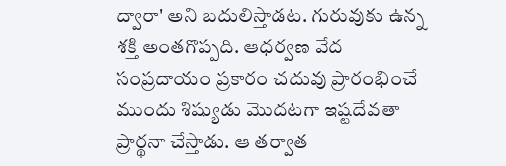ద్వారా' అని బదులిస్తాడట. గురువుకు ఉన్న శక్తి అంతగొప్పది. ఆధర్వణ వేద సంప్రదాయం ప్రకారం చదువు ప్రారంభించే ముందు శిష్యుడు మొదటగా ఇష్టదేవతా ప్రార్థనా చేస్తాడు. ఆ తర్వాత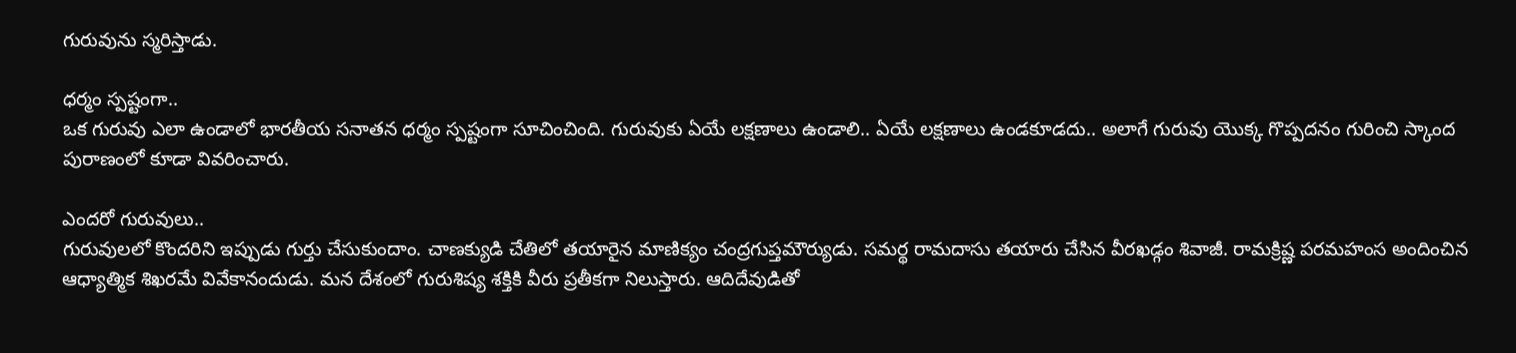గురువును స్మరిస్తాడు.

ధర్మం స్పష్టంగా..
ఒక గురువు ఎలా ఉండాలో భారతీయ సనాతన ధర్మం స్పష్టంగా సూచించింది. గురువుకు ఏయే లక్షణాలు ఉండాలి.. ఏయే లక్షణాలు ఉండకూడదు.. అలాగే గురువు యొక్క గొప్పదనం గురించి స్కాంద పురాణంలో కూడా వివరించారు.

ఎందరో గురువులు..
గురువులలో కొందరిని ఇప్పుడు గుర్తు చేసుకుందాం. చాణక్యుడి చేతిలో తయారైన మాణిక్యం చంద్రగుప్తమౌర్యుడు. సమర్థ రామదాసు తయారు చేసిన వీరఖడ్గం శివాజీ. రామక్రిష్ణ పరమహంస అందించిన ఆధ్యాత్మిక శిఖరమే వివేకానందుడు. మన దేశంలో గురుశిష్య శక్తికి వీరు ప్రతీకగా నిలుస్తారు. ఆదిదేవుడితో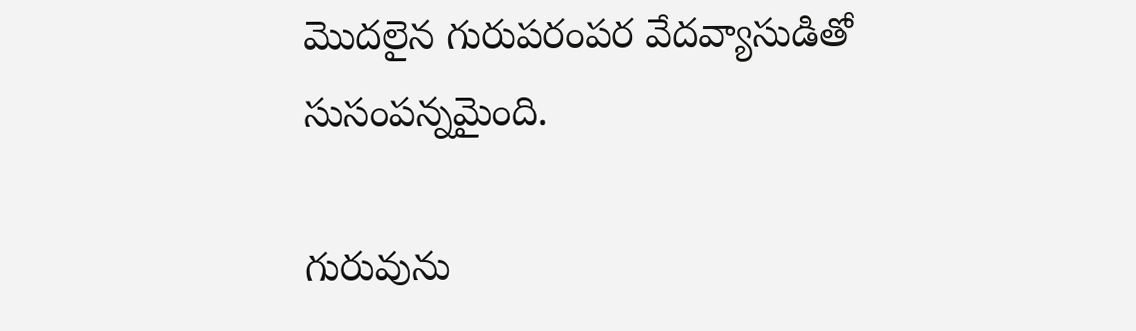మొదలైన గురుపరంపర వేదవ్యాసుడితో సుసంపన్నమైంది.

గురువును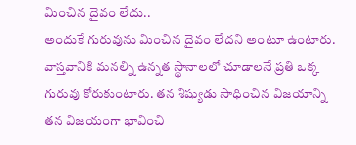మించిన దైవం లేదు..
అందుకే గురువును మించిన దైవం లేదని అంటూ ఉంటారు. వాస్తవానికి మనల్ని ఉన్నత స్థానాలలో చూడాలనే ప్రతి ఒక్క గురువు కోరుకుంటారు. తన శిష్యుడు సాధించిన విజయాన్ని తన విజయంగా భావించి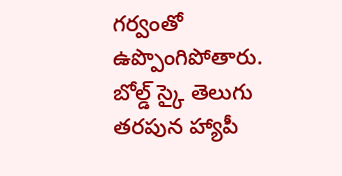గర్వంతో ఉప్పొంగిపోతారు.
బోల్డ్ స్కై తెలుగు తరపున హ్యాపీ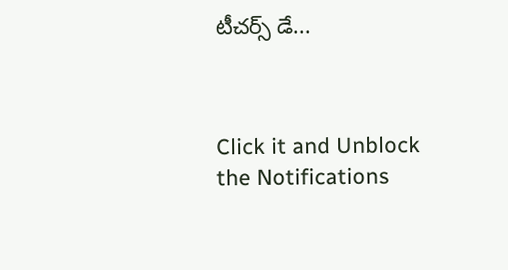టీచర్స్ డే...



Click it and Unblock the Notifications